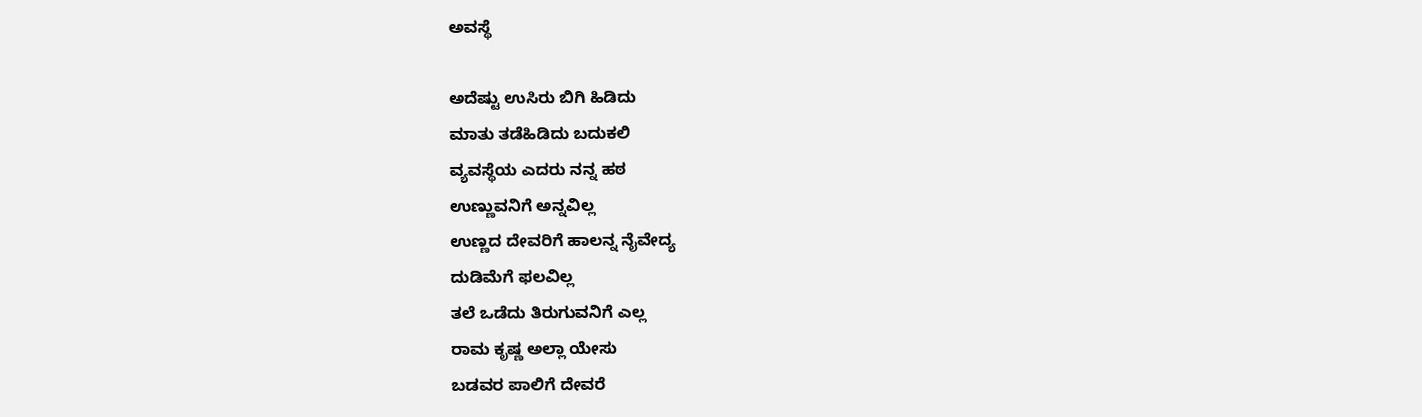ಅವಸ್ಥೆ

ಅದೆಷ್ಟು ಉಸಿರು ಬಿಗಿ ಹಿಡಿದು
ಮಾತು ತಡೆಹಿಡಿದು ಬದುಕಲಿ
ವ್ಯವಸ್ಥೆಯ ಎದರು ನನ್ನ ಹಠ
ಉಣ್ಣುವನಿಗೆ ಅನ್ನವಿಲ್ಲ
ಉಣ್ಣದ ದೇವರಿಗೆ ಹಾಲನ್ನ ನೈವೇದ್ಯ
ದುಡಿಮೆಗೆ ಫಲವಿಲ್ಲ
ತಲೆ ಒಡೆದು ತಿರುಗುವನಿಗೆ ಎಲ್ಲ
ರಾಮ ಕೃಷ್ಣ ಅಲ್ಲಾ ಯೇಸು
ಬಡವರ ಪಾಲಿಗೆ ದೇವರೆ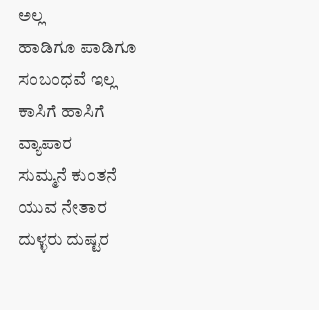ಅಲ್ಲ
ಹಾಡಿಗೂ ಪಾಡಿಗೂ ಸಂಬಂಧವೆ ಇಲ್ಲ
ಕಾಸಿಗೆ ಹಾಸಿಗೆ ವ್ಯಾಪಾರ
ಸುಮ್ಮನೆ ಕುಂತನೆ ಯುವ ನೇತಾರ
ದುಳ್ಳರು ದುಷ್ಟರ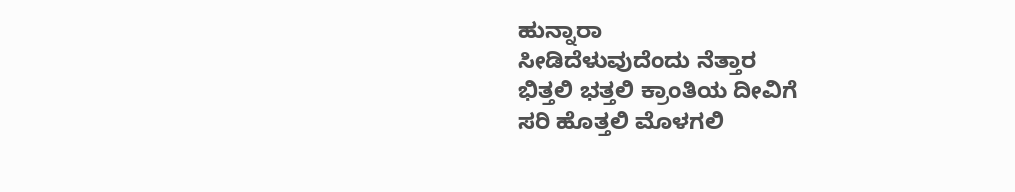ಹುನ್ನಾರಾ
ಸೀಡಿದೆಳುವುದೆಂದು ನೆತ್ತಾರ
ಭಿತ್ತಲಿ ಭತ್ತಲಿ ಕ್ರಾಂತಿಯ ದೀವಿಗೆ
ಸರಿ ಹೊತ್ತಲಿ ಮೊಳಗಲಿ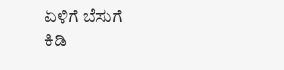ಏಳಿಗೆ ಬೆಸುಗೆ
ಕಿಡಿ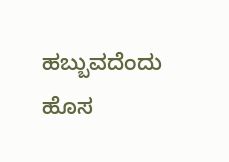ಹಬ್ಬುವದೆಂದು ಹೊಸ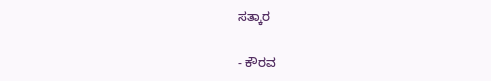ಸತ್ಕಾರ

- ಕೌರವ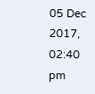05 Dec 2017, 02:40 pm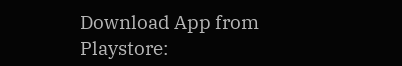Download App from Playstore: